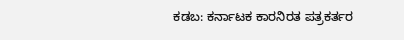ಕಡಬ: ಕರ್ನಾಟಕ ಕಾರನಿರತ ಪತ್ರಕರ್ತರ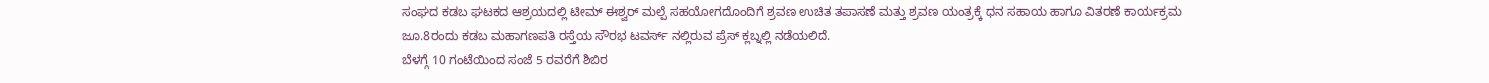ಸಂಘದ ಕಡಬ ಘಟಕದ ಆಶ್ರಯದಲ್ಲಿ ಟೀಮ್ ಈಶ್ವರ್ ಮಲ್ಪೆ ಸಹಯೋಗದೊಂದಿಗೆ ಶ್ರವಣ ಉಚಿತ ತಪಾಸಣೆ ಮತ್ತು ಶ್ರವಣ ಯಂತ್ರಕ್ಕೆ ಧನ ಸಹಾಯ ಹಾಗೂ ವಿತರಣೆ ಕಾರ್ಯಕ್ರಮ ಜೂ.8ರಂದು ಕಡಬ ಮಹಾಗಣಪತಿ ರಸ್ತೆಯ ಸೌರಭ ಟವರ್ಸ್ ನಲ್ಲಿರುವ ಪ್ರೆಸ್ ಕ್ಲಬ್ನಲ್ಲಿ ನಡೆಯಲಿದೆ.
ಬೆಳಗ್ಗೆ 10 ಗಂಟೆಯಿಂದ ಸಂಜೆ 5 ರವರೆಗೆ ಶಿಬಿರ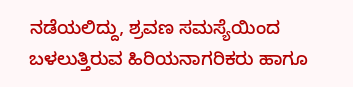ನಡೆಯಲಿದ್ದು, ಶ್ರವಣ ಸಮಸ್ಯೆಯಿಂದ ಬಳಲುತ್ತಿರುವ ಹಿರಿಯನಾಗರಿಕರು ಹಾಗೂ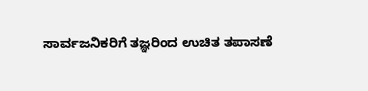ಸಾರ್ವಜನಿಕರಿಗೆ ತಜ್ಞರಿಂದ ಉಚಿತ ತಪಾಸಣೆ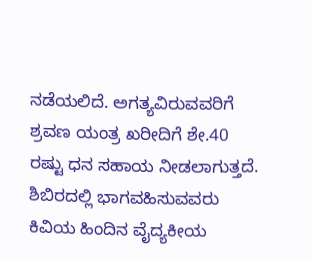ನಡೆಯಲಿದೆ. ಅಗತ್ಯವಿರುವವರಿಗೆ ಶ್ರವಣ ಯಂತ್ರ ಖರೀದಿಗೆ ಶೇ.40 ರಷ್ಟು ಧನ ಸಹಾಯ ನೀಡಲಾಗುತ್ತದೆ.
ಶಿಬಿರದಲ್ಲಿ ಭಾಗವಹಿಸುವವರು ಕಿವಿಯ ಹಿಂದಿನ ವೈದ್ಯಕೀಯ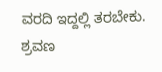ವರದಿ ಇದ್ದಲ್ಲಿ ತರಬೇಕು. ಶ್ರವಣ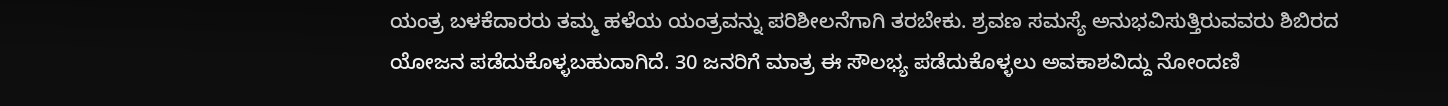ಯಂತ್ರ ಬಳಕೆದಾರರು ತಮ್ಮ ಹಳೆಯ ಯಂತ್ರವನ್ನು ಪರಿಶೀಲನೆಗಾಗಿ ತರಬೇಕು. ಶ್ರವಣ ಸಮಸ್ಯೆ ಅನುಭವಿಸುತ್ತಿರುವವರು ಶಿಬಿರದ ಯೋಜನ ಪಡೆದುಕೊಳ್ಳಬಹುದಾಗಿದೆ. 30 ಜನರಿಗೆ ಮಾತ್ರ ಈ ಸೌಲಭ್ಯ ಪಡೆದುಕೊಳ್ಳಲು ಅವಕಾಶವಿದ್ದು ನೋಂದಣಿ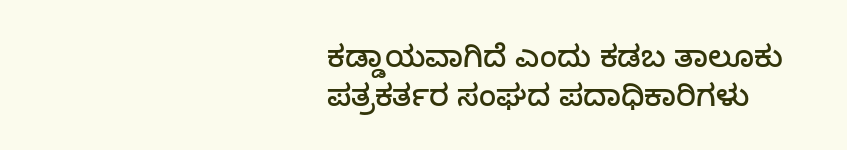ಕಡ್ಡಾಯವಾಗಿದೆ ಎಂದು ಕಡಬ ತಾಲೂಕು ಪತ್ರಕರ್ತರ ಸಂಘದ ಪದಾಧಿಕಾರಿಗಳು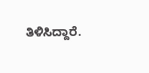ತಿಳಿಸಿದ್ದಾರೆ.